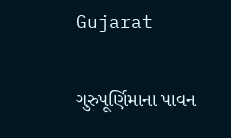Gujarat

ગુરુપૂર્ણિમાના પાવન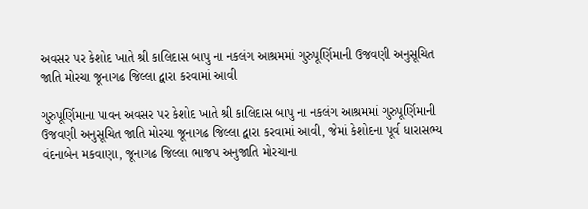અવસર પર કેશોદ ખાતે શ્રી કાલિદાસ બાપુ ના નકલંગ આશ્રમમાં ગુરુપૂર્ણિમાની ઉજવણી અનુસૂચિત જાતિ મોરચા જૂનાગઢ જિલ્લા દ્વારા કરવામાં આવી

ગુરુપૂર્ણિમાના પાવન અવસર પર કેશોદ ખાતે શ્રી કાલિદાસ બાપુ ના નકલંગ આશ્રમમાં ગુરુપૂર્ણિમાની ઉજવણી અનુસૂચિત જાતિ મોરચા જૂનાગઢ જિલ્લા દ્વારા કરવામાં આવી, જેમાં કેશોદના પૂર્વ ધારાસભ્ય વંદનાબેન મકવાણા, જૂનાગઢ જિલ્લા ભાજપ અનુજાતિ મોરચાના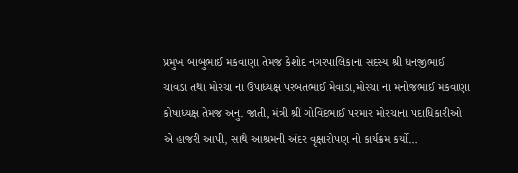પ્રમુખ બાબુભાઈ મકવાણા તેમજ કેશોદ નગરપાલિકાના સદસ્ય શ્રી ધનજીભાઈ ચાવડા તથા મોરચા ના ઉપાધ્યક્ષ પરબતભાઈ મેવાડા,મોરચા ના મનોજભાઈ મકવાણા કોષાધ્યક્ષ તેમજ અનુ. જાતી, મંત્રી શ્રી ગોવિંદભાઈ પરમાર મોરચાના પદાધિકારીઓ એ હાજરી આપી, સાથે આશ્રમની અંદર વૃક્ષારોપણ નો કાર્યક્રમ કર્યો…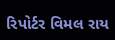રિપોર્ટર વિમલ રાય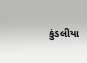કુંડલીયા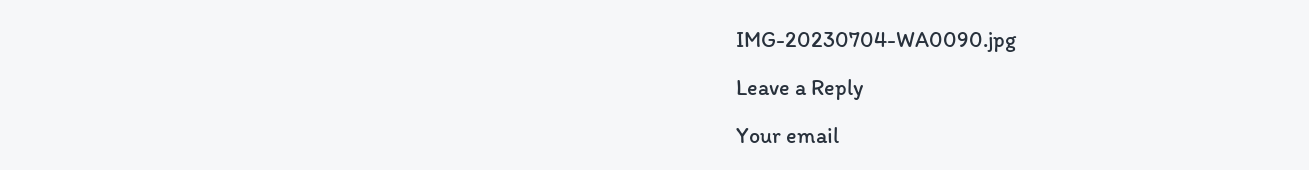IMG-20230704-WA0090.jpg

Leave a Reply

Your email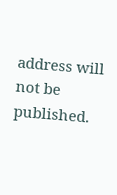address will not be published.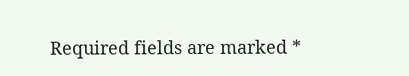Required fields are marked *